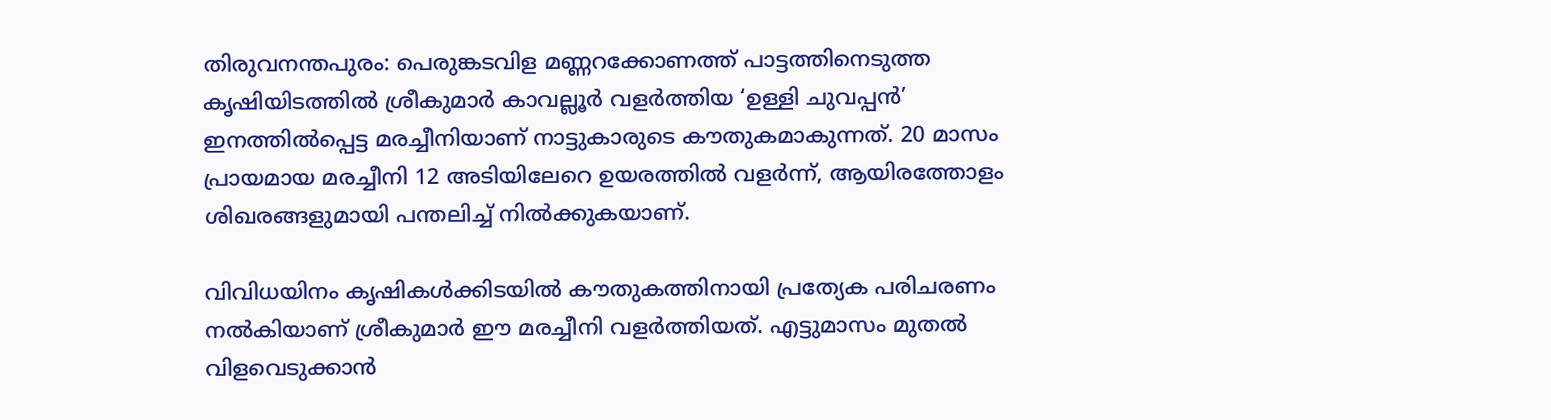തിരുവനന്തപുരം: പെരുങ്കടവിള മണ്ണറക്കോണത്ത് പാട്ടത്തിനെടുത്ത കൃഷിയിടത്തിൽ ശ്രീകുമാർ കാവല്ലൂർ വളർത്തിയ ‘ഉള്ളി ചുവപ്പൻ’ ഇനത്തിൽപ്പെട്ട മരച്ചീനിയാണ് നാട്ടുകാരുടെ കൗതുകമാകുന്നത്. 20 മാസം പ്രായമായ മരച്ചീനി 12 അടിയിലേറെ ഉയരത്തിൽ വളർന്ന്, ആയിരത്തോളം ശിഖരങ്ങളുമായി പന്തലിച്ച് നിൽക്കുകയാണ്.

വിവിധയിനം കൃഷികൾക്കിടയിൽ കൗതുകത്തിനായി പ്രത്യേക പരിചരണം നൽകിയാണ് ശ്രീകുമാർ ഈ മരച്ചീനി വളർത്തിയത്. എട്ടുമാസം മുതൽ വിളവെടുക്കാൻ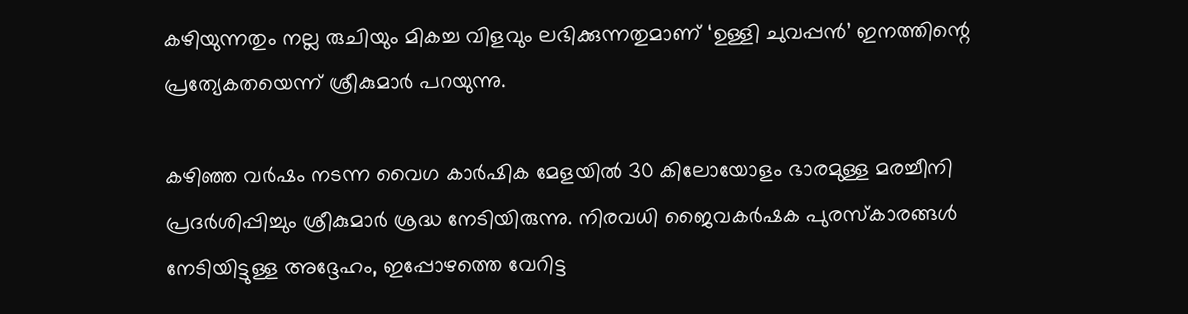കഴിയുന്നതും നല്ല രുചിയും മികച്ച വിളവും ലഭിക്കുന്നതുമാണ് ‘ഉള്ളി ചുവപ്പൻ’ ഇനത്തിന്റെ പ്രത്യേകതയെന്ന് ശ്രീകുമാർ പറയുന്നു.

കഴിഞ്ഞ വർഷം നടന്ന വൈഗ കാർഷിക മേളയിൽ 30 കിലോയോളം ഭാരമുള്ള മരച്ചീനി പ്രദർശിപ്പിച്ചും ശ്രീകുമാർ ശ്രദ്ധ നേടിയിരുന്നു. നിരവധി ജൈവകർഷക പുരസ്കാരങ്ങൾ നേടിയിട്ടുള്ള അദ്ദേഹം, ഇപ്പോഴത്തെ വേറിട്ട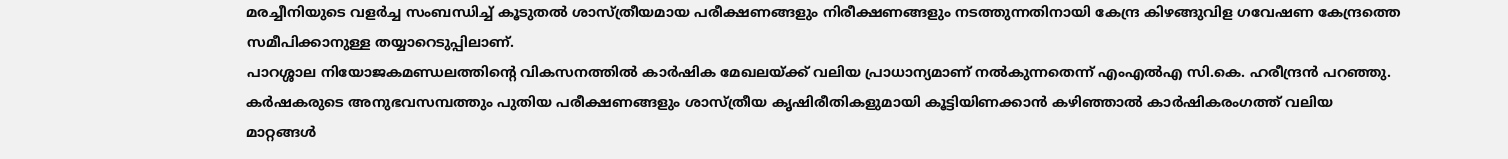മരച്ചീനിയുടെ വളർച്ച സംബന്ധിച്ച് കൂടുതൽ ശാസ്ത്രീയമായ പരീക്ഷണങ്ങളും നിരീക്ഷണങ്ങളും നടത്തുന്നതിനായി കേന്ദ്ര കിഴങ്ങുവിള ഗവേഷണ കേന്ദ്രത്തെ സമീപിക്കാനുള്ള തയ്യാറെടുപ്പിലാണ്.
പാറശ്ശാല നിയോജകമണ്ഡലത്തിന്റെ വികസനത്തിൽ കാർഷിക മേഖലയ്ക്ക് വലിയ പ്രാധാന്യമാണ് നൽകുന്നതെന്ന് എംഎൽഎ സി.കെ. ഹരീന്ദ്രൻ പറഞ്ഞു. കർഷകരുടെ അനുഭവസമ്പത്തും പുതിയ പരീക്ഷണങ്ങളും ശാസ്ത്രീയ കൃഷിരീതികളുമായി കൂട്ടിയിണക്കാൻ കഴിഞ്ഞാൽ കാർഷികരംഗത്ത് വലിയ മാറ്റങ്ങൾ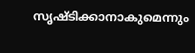സൃഷ്ടിക്കാനാകുമെന്നും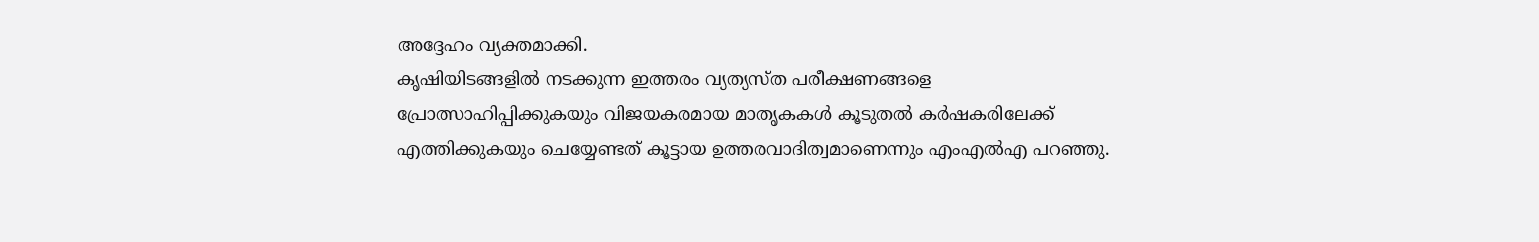അദ്ദേഹം വ്യക്തമാക്കി.
കൃഷിയിടങ്ങളിൽ നടക്കുന്ന ഇത്തരം വ്യത്യസ്ത പരീക്ഷണങ്ങളെ പ്രോത്സാഹിപ്പിക്കുകയും വിജയകരമായ മാതൃകകൾ കൂടുതൽ കർഷകരിലേക്ക് എത്തിക്കുകയും ചെയ്യേണ്ടത് കൂട്ടായ ഉത്തരവാദിത്വമാണെന്നും എംഎൽഎ പറഞ്ഞു.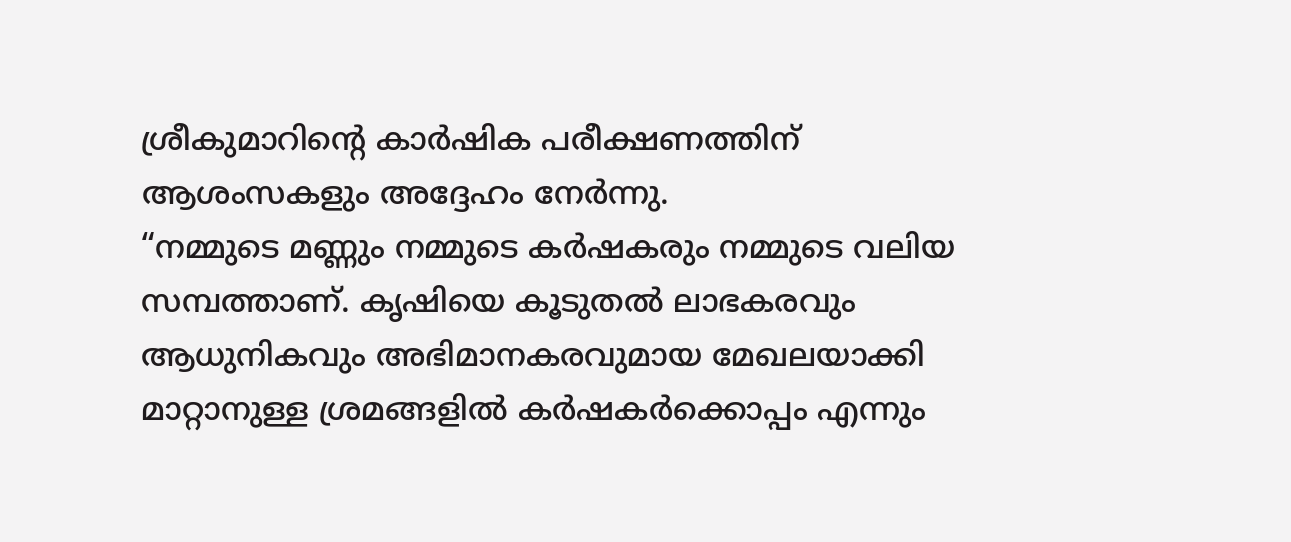ശ്രീകുമാറിന്റെ കാർഷിക പരീക്ഷണത്തിന് ആശംസകളും അദ്ദേഹം നേർന്നു.
“നമ്മുടെ മണ്ണും നമ്മുടെ കർഷകരും നമ്മുടെ വലിയ സമ്പത്താണ്. കൃഷിയെ കൂടുതൽ ലാഭകരവും ആധുനികവും അഭിമാനകരവുമായ മേഖലയാക്കി മാറ്റാനുള്ള ശ്രമങ്ങളിൽ കർഷകർക്കൊപ്പം എന്നും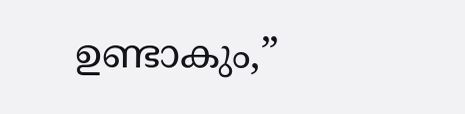ഉണ്ടാകും,”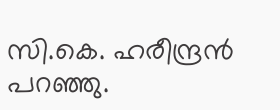സി.കെ. ഹരീന്ദ്രൻ പറഞ്ഞു.